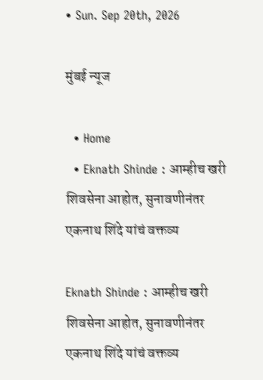• Sun. Sep 20th, 2026

मुंबई न्यूज

  • Home
  • Eknath Shinde : आम्हीच खरी शिवसेना आहोत, सुनावणीनंतर एकनाथ शिंदे यांचं वक्तव्य

Eknath Shinde : आम्हीच खरी शिवसेना आहोत, सुनावणीनंतर एकनाथ शिंदे यांचं वक्तव्य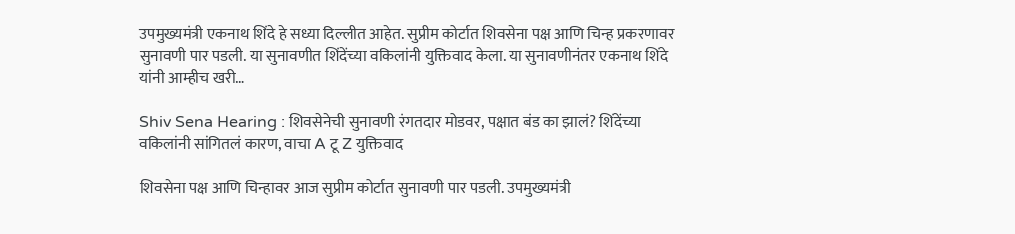उपमुख्यमंत्री एकनाथ शिंदे हे सध्या दिल्लीत आहेत. सुप्रीम कोर्टात शिवसेना पक्ष आणि चिन्ह प्रकरणावर सुनावणी पार पडली. या सुनावणीत शिंदेंच्या वकिलांनी युक्तिवाद केला. या सुनावणीनंतर एकनाथ शिंदे यांनी आम्हीच खरी…

Shiv Sena Hearing : शिवसेनेची सुनावणी रंगतदार मोडवर, पक्षात बंड का झालं? शिंदेंच्या वकिलांनी सांगितलं कारण, वाचा A टू Z युक्तिवाद

शिवसेना पक्ष आणि चिन्हावर आज सुप्रीम कोर्टात सुनावणी पार पडली. उपमुख्यमंत्री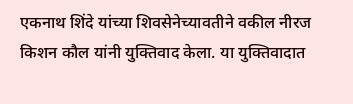एकनाथ शिंदे यांच्या शिवसेनेच्यावतीने वकील नीरज किशन कौल यांनी युक्तिवाद केला. या युक्तिवादात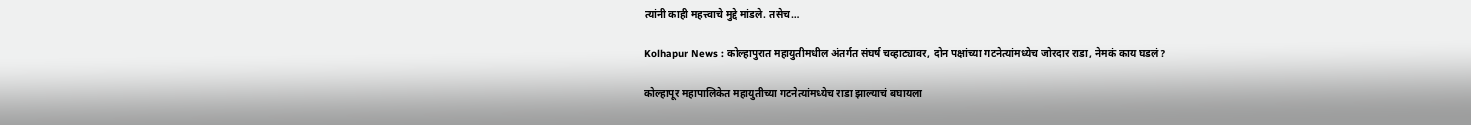त्यांनी काही महत्त्वाचे मुद्दे मांडले. तसेच…

Kolhapur News : कोल्हापुरात महायुतीमधील अंतर्गत संघर्ष चव्हाट्यावर, दोन पक्षांच्या गटनेत्यांमध्येच जोरदार राडा, नेमकं काय घडलं?

कोल्हापूर महापालिकेत महायुतीच्या गटनेत्यांमध्येच राडा झाल्याचं बघायला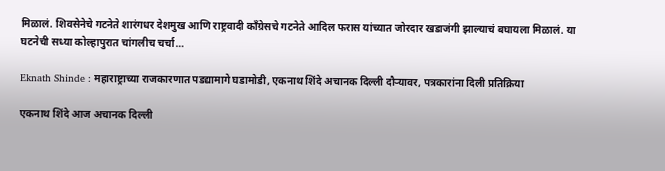मिळालं. शिवसेनेचे गटनेते शारंगधर देशमुख आणि राष्ट्रवादी काँग्रेसचे गटनेते आदिल फरास यांच्यात जोरदार खडाजंगी झाल्याचं बघायला मिळालं. या घटनेची सध्या कोल्हापुरात चांगलीच चर्चा…

Eknath Shinde : महाराष्ट्राच्या राजकारणात पडद्यामागे घडामोडी, एकनाथ शिंदे अचानक दिल्ली दौऱ्यावर, पत्रकारांना दिली प्रतिक्रिया

एकनाथ शिंदे आज अचानक दिल्ली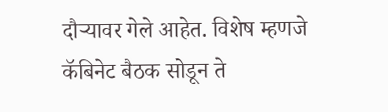दौऱ्यावर गेले आहेत. विशेष म्हणजे कॅबिनेट बैठक सोडून ते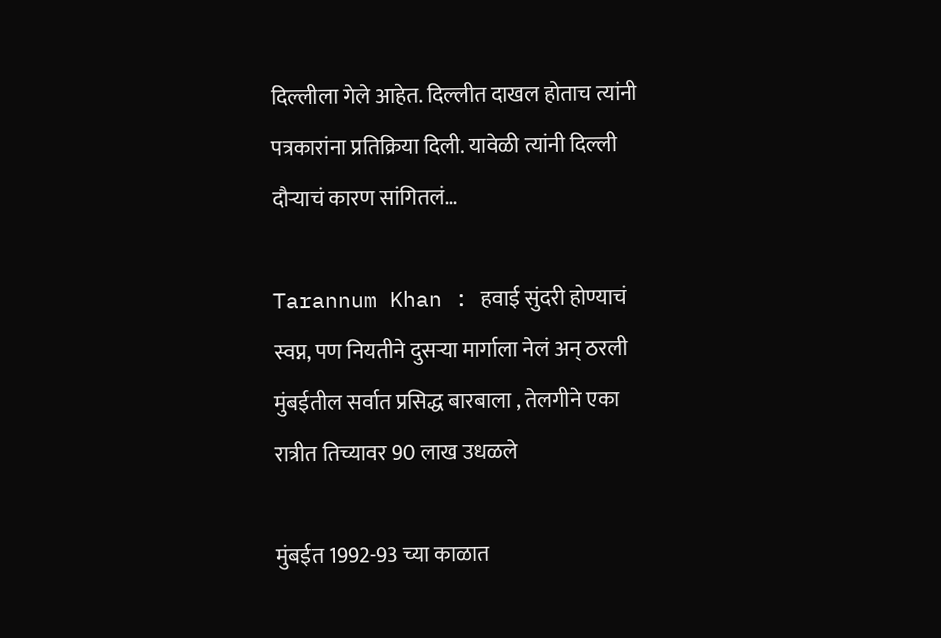दिल्लीला गेले आहेत. दिल्लीत दाखल होताच त्यांनी पत्रकारांना प्रतिक्रिया दिली. यावेळी त्यांनी दिल्ली दौऱ्याचं कारण सांगितलं…

Tarannum Khan : हवाई सुंदरी होण्याचं स्वप्न, पण नियतीने दुसऱ्या मार्गाला नेलं अन् ठरली मुंबईतील सर्वात प्रसिद्ध बारबाला , तेलगीने एका रात्रीत तिच्यावर 90 लाख उधळले

मुंबईत 1992-93 च्या काळात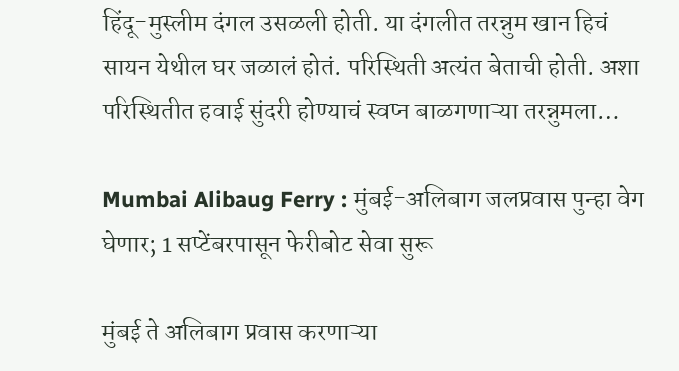हिंदू-मुस्लीम दंगल उसळली होती. या दंगलीत तरन्नुम खान हिचं सायन येथील घर जळालं होतं. परिस्थिती अत्यंत बेताची होती. अशा परिस्थितीत हवाई सुंदरी होण्याचं स्वप्न बाळगणाऱ्या तरन्नुमला…

Mumbai Alibaug Ferry : मुंबई-अलिबाग जलप्रवास पुन्हा वेग घेणार; 1 सप्टेंबरपासून फेरीबोट सेवा सुरू

मुंबई ते अलिबाग प्रवास करणाऱ्या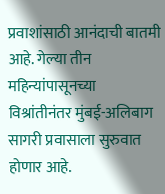प्रवाशांसाठी आनंदाची बातमी आहे. गेल्या तीन महिन्यांपासूनच्या विश्रांतीनंतर मुंबई-अलिबाग सागरी प्रवासाला सुरुवात होणार आहे.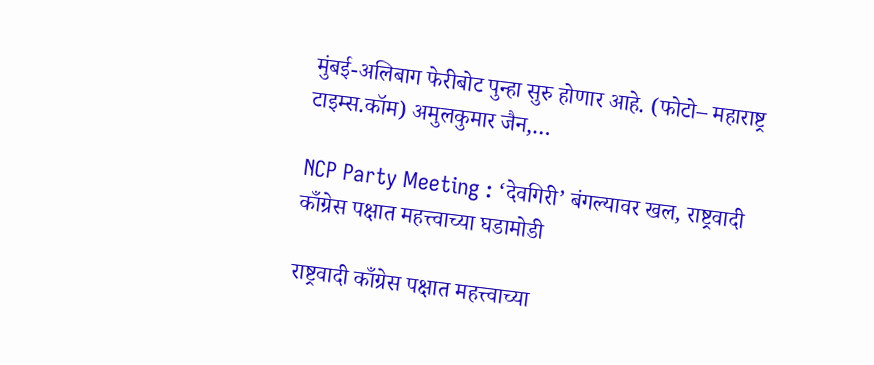मुंबई-अलिबाग फेरीबोट पुन्हा सुरु होणार आहे. (फोटो– महाराष्ट्र टाइम्स.कॉम) अमुलकुमार जैन,…

NCP Party Meeting : ‘देवगिरी’ बंगल्यावर खल, राष्ट्रवादी काँग्रेस पक्षात महत्त्वाच्या घडामोडी

राष्ट्रवादी काँग्रेस पक्षात महत्त्वाच्या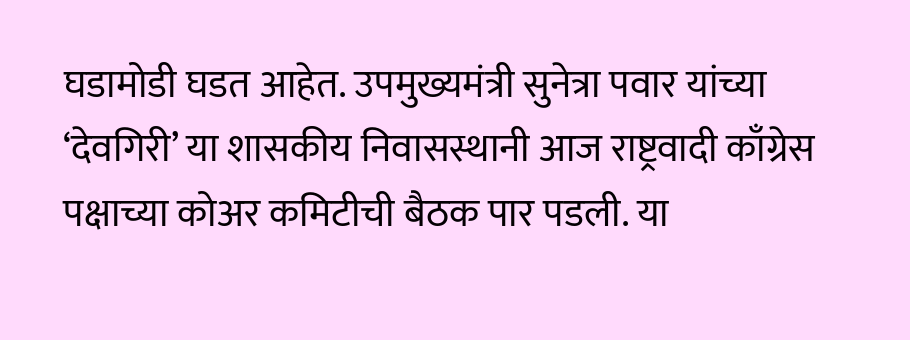घडामोडी घडत आहेत. उपमुख्यमंत्री सुनेत्रा पवार यांच्या ‘देवगिरी’ या शासकीय निवासस्थानी आज राष्ट्रवादी काँग्रेस पक्षाच्या कोअर कमिटीची बैठक पार पडली. या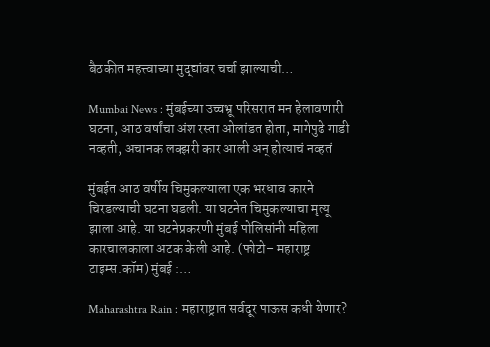बैठकीत महत्त्वाच्या मुद्द्यांवर चर्चा झाल्याची…

Mumbai News : मुंबईच्या उच्चभ्रू परिसरात मन हेलावणारी घटना, आठ वर्षांचा अंश रस्ता ओलांडत होता, मागेपुढे गाडी नव्हती, अचानक लक्झरी कार आली अन् होत्याचं नव्हतं

मुंबईत आठ वर्षीय चिमुकल्याला एक भरधाव कारने चिरडल्याची घटना घडली. या घटनेत चिमुकल्याचा मृत्यू झाला आहे. या घटनेप्रकरणी मुंबई पोलिसांनी महिला कारचालकाला अटक केली आहे. (फोटो– महाराष्ट्र टाइम्स.कॉम) मुंबई :…

Maharashtra Rain : महाराष्ट्रात सर्वदूर पाऊस कधी येणार?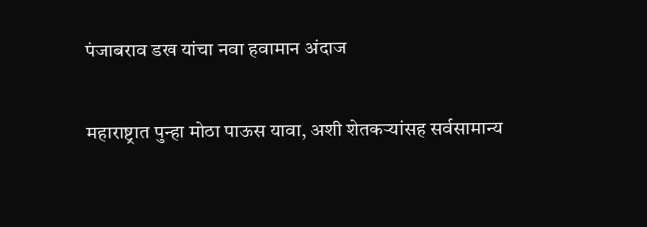पंजाबराव डख यांचा नवा हवामान अंदाज

महाराष्ट्रात पुन्हा मोठा पाऊस यावा, अशी शेतकऱ्यांसह सर्वसामान्य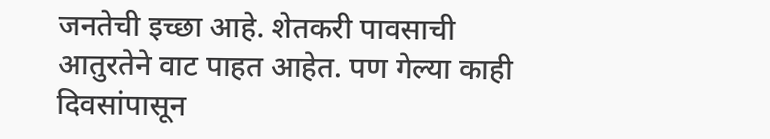जनतेची इच्छा आहे. शेतकरी पावसाची आतुरतेने वाट पाहत आहेत. पण गेल्या काही दिवसांपासून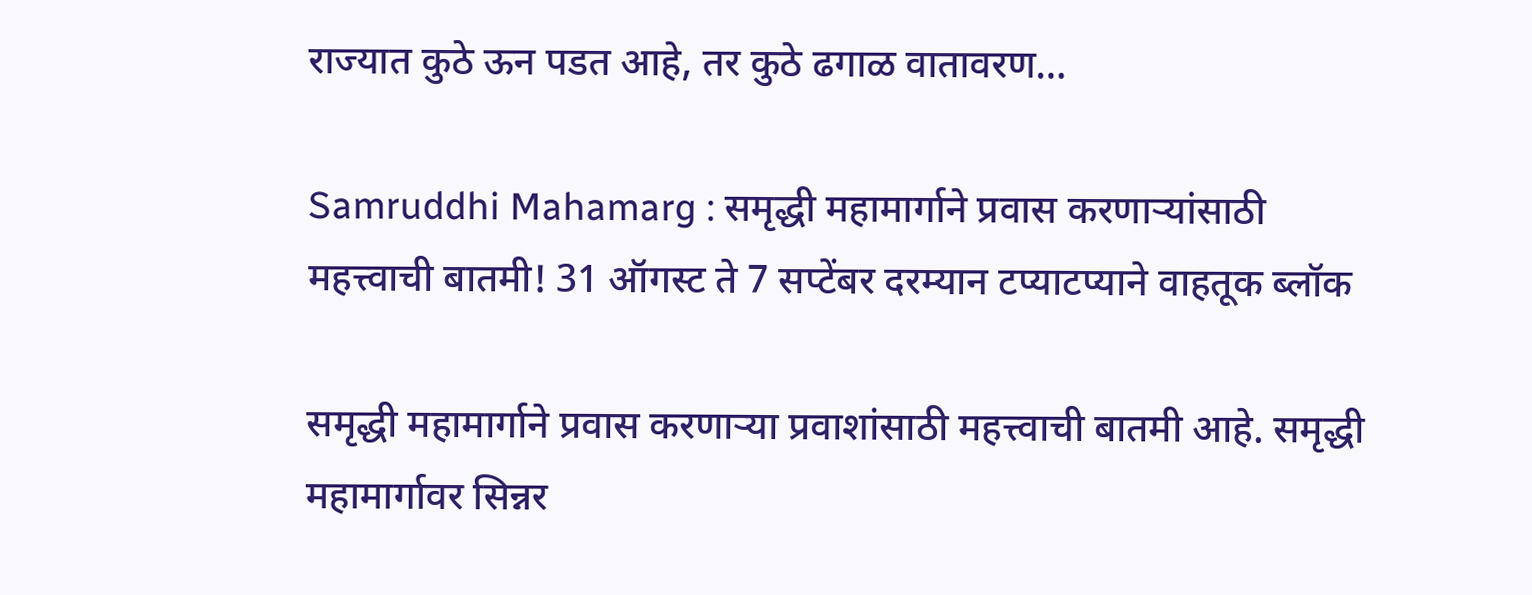राज्यात कुठे ऊन पडत आहे, तर कुठे ढगाळ वातावरण…

Samruddhi Mahamarg : समृद्धी महामार्गाने प्रवास करणाऱ्यांसाठी महत्त्वाची बातमी! 31 ऑगस्ट ते 7 सप्टेंबर दरम्यान टप्याटप्याने वाहतूक ब्लॉक

समृद्धी महामार्गाने प्रवास करणाऱ्या प्रवाशांसाठी महत्त्वाची बातमी आहे. समृद्धी महामार्गावर सिन्नर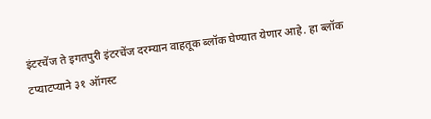इंटरचेंज ते इगतपुरी इंटरचेंज दरम्यान वाहतूक ब्लॉक घेण्यात येणार आहे. हा ब्लॉक टप्याटप्याने ३१ ऑगस्ट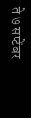ते ७ सप्टेंबर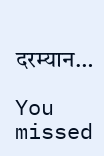दरम्यान…

You missed